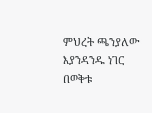ምህረት ጫንያለው
እያንዳንዱ ነገር በወቅቱ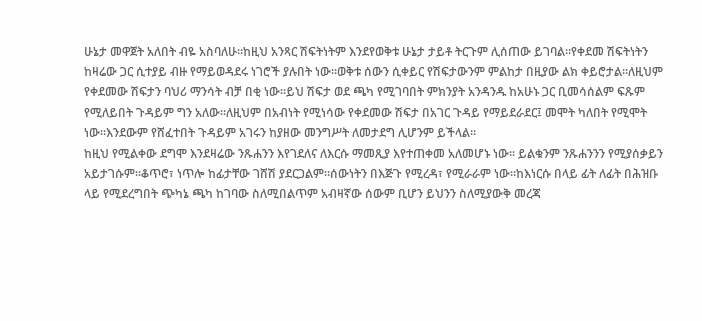ሁኔታ መዋጀት አለበት ብዬ አስባለሁ።ከዚህ አንጻር ሽፍትነትም እንደየወቅቱ ሁኔታ ታይቶ ትርጉም ሊሰጠው ይገባል።የቀደመ ሽፍትነትን ከዛሬው ጋር ሲተያይ ብዙ የማይወዳደሩ ነገሮች ያሉበት ነው።ወቅቱ ሰውን ሲቀይር የሽፍታውንም ምልከታ በዚያው ልክ ቀይሮታል።ለዚህም የቀደመው ሽፍታን ባህሪ ማንሳት ብቻ በቂ ነው።ይህ ሽፍታ ወደ ጫካ የሚገባበት ምክንያት አንዳንዱ ከአሁኑ ጋር ቢመሳሰልም ፍጹም የሚለይበት ጉዳይም ግን አለው።ለዚህም በአብነት የሚነሳው የቀደመው ሽፍታ በአገር ጉዳይ የማይደራደር፤ መሞት ካለበት የሚሞት ነው።እንደውም የሸፈተበት ጉዳይም አገሩን ከያዘው መንግሥት ለመታደግ ሊሆንም ይችላል።
ከዚህ የሚልቀው ደግሞ እንደዛሬው ንጹሐንን እየገደለና ለእርሱ ማመጺያ እየተጠቀመ አለመሆኑ ነው። ይልቁንም ንጹሐንንን የሚያሰቃይን አይታገሱም።ቆጥሮ፣ ነጥሎ ከፊታቸው ገሸሽ ያደርጋልም።ሰውነትን በእጅጉ የሚረዳ፣ የሚራራም ነው።ከእነርሱ በላይ ፊት ለፊት በሕዝቡ ላይ የሚደረግበት ጭካኔ ጫካ ከገባው ስለሚበልጥም አብዛኛው ሰውም ቢሆን ይህንን ስለሚያውቅ መረጃ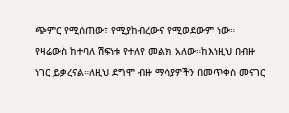ጭምር የሚሰጠው፣ የሚያከብረውና የሚወደውም ነው።
የዛሬውስ ከተባለ ሽፍነቱ የተለየ መልክ አለው።ከእነዚህ በብዙ ነገር ይቃረናል።ለዚህ ደግሞ ብዙ ማሳያዎችን በመጥቀስ መናገር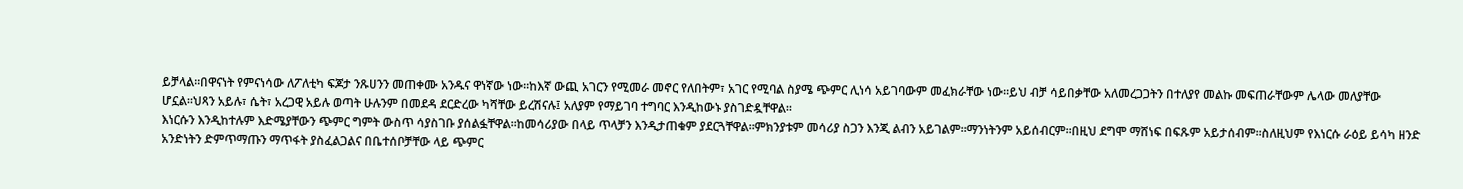ይቻላል።በዋናነት የምናነሳው ለፖለቲካ ፍጆታ ንጹሀንን መጠቀሙ አንዱና ዋነኛው ነው።ከእኛ ውጪ አገርን የሚመራ መኖር የለበትም፣ አገር የሚባል ስያሜ ጭምር ሊነሳ አይገባውም መፈክራቸው ነው።ይህ ብቻ ሳይበቃቸው አለመረጋጋትን በተለያየ መልኩ መፍጠራቸውም ሌላው መለያቸው ሆኗል።ህጻን አይሉ፣ ሴት፣ አረጋዊ አይሉ ወጣት ሁሉንም በመደዳ ደርድረው ካሻቸው ይረሽናሉ፤ አለያም የማይገባ ተግባር እንዲከውኑ ያስገድዷቸዋል።
እነርሱን እንዲከተሉም እድሜያቸውን ጭምር ግምት ውስጥ ሳያስገቡ ያሰልፏቸዋል።ከመሳሪያው በላይ ጥላቻን እንዲታጠቁም ያደርጓቸዋል።ምክንያቱም መሳሪያ ስጋን እንጂ ልብን አይገልም።ማንነትንም አይሰብርም።በዚህ ደግሞ ማሸነፍ በፍጹም አይታሰብም።ስለዚህም የእነርሱ ራዕይ ይሳካ ዘንድ አንድነትን ድምጥማጡን ማጥፋት ያስፈልጋልና በቤተሰቦቻቸው ላይ ጭምር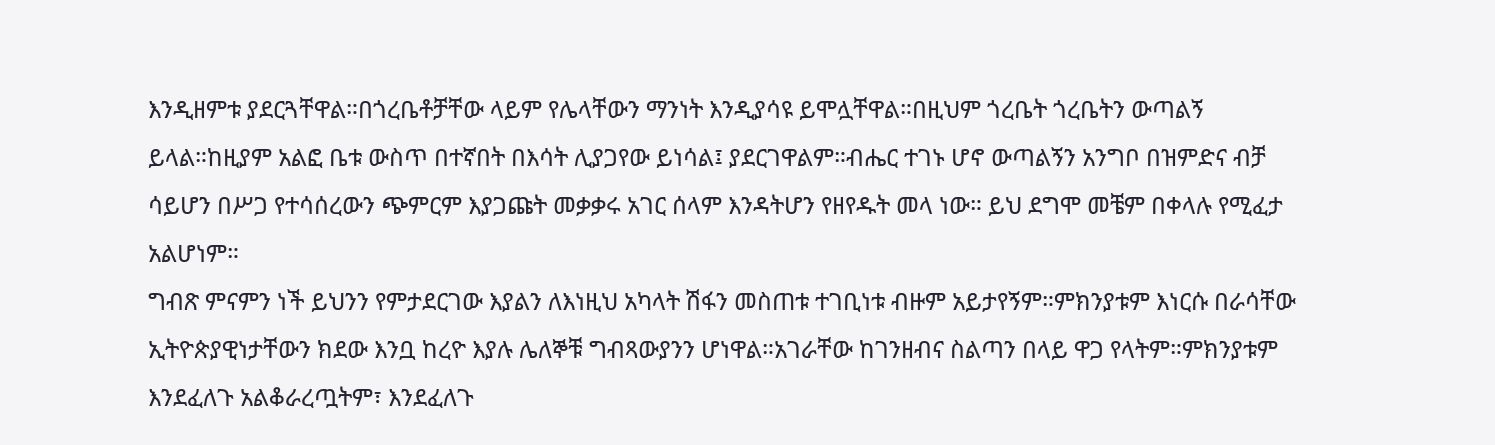እንዲዘምቱ ያደርጓቸዋል።በጎረቤቶቻቸው ላይም የሌላቸውን ማንነት እንዲያሳዩ ይሞሏቸዋል።በዚህም ጎረቤት ጎረቤትን ውጣልኝ ይላል።ከዚያም አልፎ ቤቱ ውስጥ በተኛበት በእሳት ሊያጋየው ይነሳል፤ ያደርገዋልም።ብሔር ተገኑ ሆኖ ውጣልኝን አንግቦ በዝምድና ብቻ ሳይሆን በሥጋ የተሳሰረውን ጭምርም እያጋጩት መቃቃሩ አገር ሰላም እንዳትሆን የዘየዱት መላ ነው። ይህ ደግሞ መቼም በቀላሉ የሚፈታ አልሆነም።
ግብጽ ምናምን ነች ይህንን የምታደርገው እያልን ለእነዚህ አካላት ሽፋን መስጠቱ ተገቢነቱ ብዙም አይታየኝም።ምክንያቱም እነርሱ በራሳቸው ኢትዮጵያዊነታቸውን ክደው እንቧ ከረዮ እያሉ ሌለኞቹ ግብጻውያንን ሆነዋል።አገራቸው ከገንዘብና ስልጣን በላይ ዋጋ የላትም።ምክንያቱም እንደፈለጉ አልቆራረጧትም፣ እንደፈለጉ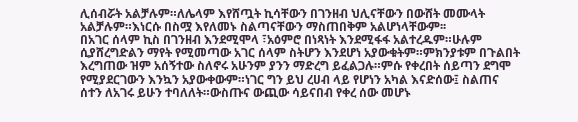ሊሰብሯት አልቻሉም።ለሌላም እየሸጧት ኪሳቸውን በገንዘብ ህሊናቸውን በውሸት መሙላት አልቻሉም።እነርሱ በስሟ እየለመኑ ስልጣናቸውን ማስጠበቅም አልሆነላቸውም፡፡
በአገር ሰላም ኪስ በገንዘብ እንደሚሞላ ፣አዕምሮ በነጻነት እንደሚፋፋ አልተረዱም።ሁሉም ሲያሸረግድልን ማየት የሚመጣው አገር ሰላም ስትሆን እንደሆነ አያውቁትም።ምክንያቱም በጉልበት እረግጠው ዝም አሰኝተው ስለኖሩ አሁንም ያንን ማድረግ ይፈልጋሉ።ምሱ የቀረበት ሰይጣን ደግሞ የሚያደርገውን እንኳን አያውቀውም።ነገር ግን ይህ ረሀብ ላይ የሆነን አካል እናድሰው፤ ስልጠና ሰተን ለአገሩ ይሁን ተባለለት።ውስጡና ውጪው ሳይናበብ የቀረ ሰው መሆኑ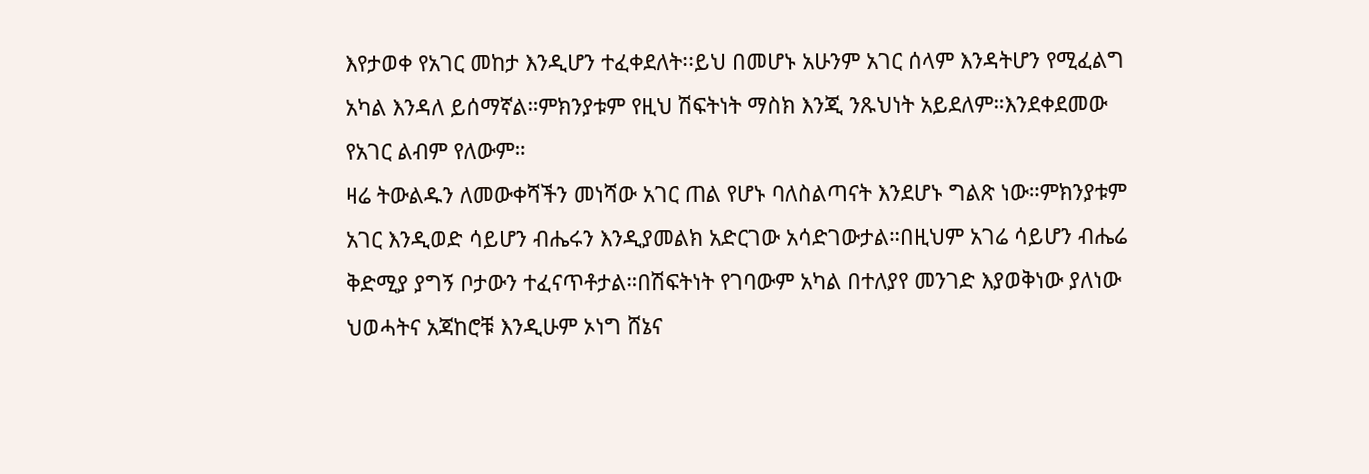እየታወቀ የአገር መከታ እንዲሆን ተፈቀደለት፡፡ይህ በመሆኑ አሁንም አገር ሰላም እንዳትሆን የሚፈልግ አካል እንዳለ ይሰማኛል።ምክንያቱም የዚህ ሽፍትነት ማስክ እንጂ ንጹህነት አይደለም።እንደቀደመው የአገር ልብም የለውም።
ዛሬ ትውልዱን ለመውቀሻችን መነሻው አገር ጠል የሆኑ ባለስልጣናት እንደሆኑ ግልጽ ነው።ምክንያቱም አገር እንዲወድ ሳይሆን ብሔሩን እንዲያመልክ አድርገው አሳድገውታል።በዚህም አገሬ ሳይሆን ብሔሬ ቅድሚያ ያግኝ ቦታውን ተፈናጥቶታል።በሽፍትነት የገባውም አካል በተለያየ መንገድ እያወቅነው ያለነው ህወሓትና አጃከሮቹ እንዲሁም ኦነግ ሸኔና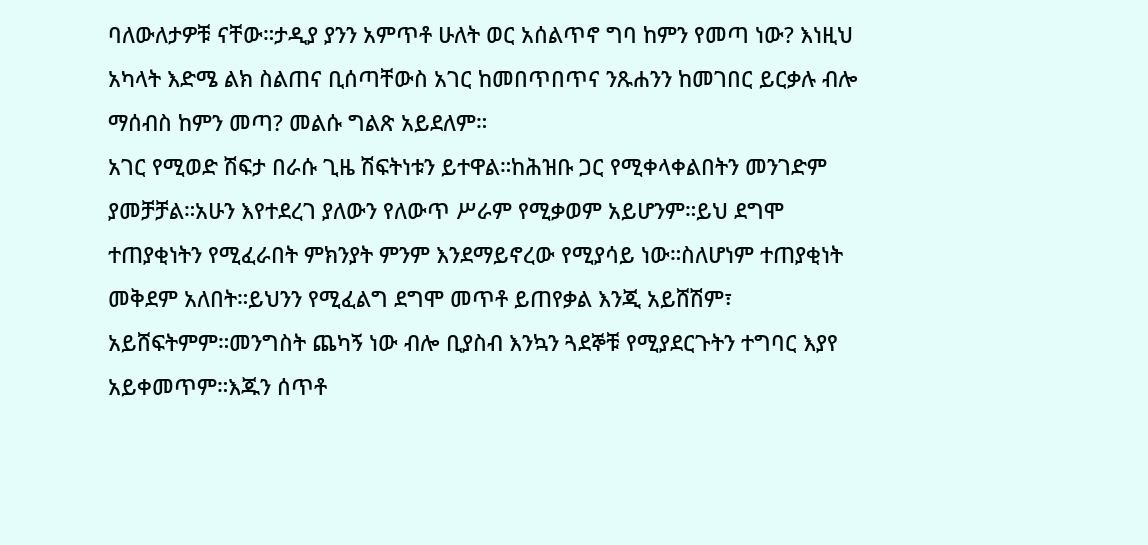ባለውለታዎቹ ናቸው።ታዲያ ያንን አምጥቶ ሁለት ወር አሰልጥኖ ግባ ከምን የመጣ ነው? እነዚህ አካላት እድሜ ልክ ስልጠና ቢሰጣቸውስ አገር ከመበጥበጥና ንጹሐንን ከመገበር ይርቃሉ ብሎ ማሰብስ ከምን መጣ? መልሱ ግልጽ አይደለም።
አገር የሚወድ ሽፍታ በራሱ ጊዜ ሽፍትነቱን ይተዋል።ከሕዝቡ ጋር የሚቀላቀልበትን መንገድም ያመቻቻል።አሁን እየተደረገ ያለውን የለውጥ ሥራም የሚቃወም አይሆንም።ይህ ደግሞ ተጠያቂነትን የሚፈራበት ምክንያት ምንም እንደማይኖረው የሚያሳይ ነው።ስለሆነም ተጠያቂነት መቅደም አለበት።ይህንን የሚፈልግ ደግሞ መጥቶ ይጠየቃል እንጂ አይሸሽም፣ አይሸፍትምም።መንግስት ጨካኝ ነው ብሎ ቢያስብ እንኳን ጓደኞቹ የሚያደርጉትን ተግባር እያየ አይቀመጥም።እጁን ሰጥቶ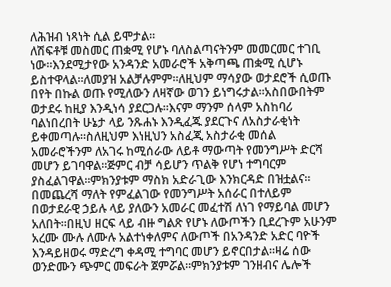ለሕዝብ ነጻነት ሲል ይሞታል።
ለሽፍቶቹ መስመር ጠቋሚ የሆኑ ባለስልጣናትንም መመርመር ተገቢ ነው።እንደሚታየው አንዳንድ አመራሮች አቅጣጫ ጠቋሚ ሲሆኑ ይስተዋላል።ለመያዝ አልቻሉምም።ለዚህም ማሳያው ወታደሮች ሲወጡ በየት በኩል ወጡ የሚለውን ለዛኛው ወገን ይነግሩታል።አስበውበትም ወታደሩ ከዚያ እንዲነሳ ያደርጋሉ።እናም ማንም ሰላም አስከባሪ ባልነበረበት ሁኔታ ላይ ንጹሐኑ እንዲፈጁ ያደርጉና ለአስታራቂነት ይቀመጣሉ።ስለዚህም እነዚህን አስፈጂ አስታራቂ መሰል አመራሮችንም ለአገሩ ከሚሰራው ለይቶ ማውጣት የመንግሥት ድርሻ መሆን ይገባዋል።ጅምር ብቻ ሳይሆን ጥልቅ የሆነ ተግባርም ያስፈልገዋል።ምክንያቱም ማስክ አድራጊው እንክርዳድ በዝቷልና።
በመጨረሻ ማለት የምፈልገው የመንግሥት አሰራር በተለይም በወታደራዊ ኃይሉ ላይ ያለውን አመራር መፈተሽ ለነገ የማይባል መሆን አለበት።በዚህ ዘርፍ ላይ ብዙ ግልጽ የሆኑ ለውጦችን ቢደረጉም አሁንም አረሙ ሙሉ ለሙሉ አልተነቀለምና ለውጦች በአንዳንድ አድር ባዮች እንዳይዘወሩ ማድረግ ቀዳሚ ተግባር መሆን ይኖርበታል።ዛሬ ሰው ወንድሙን ጭምር መፍራት ጀምሯል።ምክንያቱም ገንዘብና ሌሎች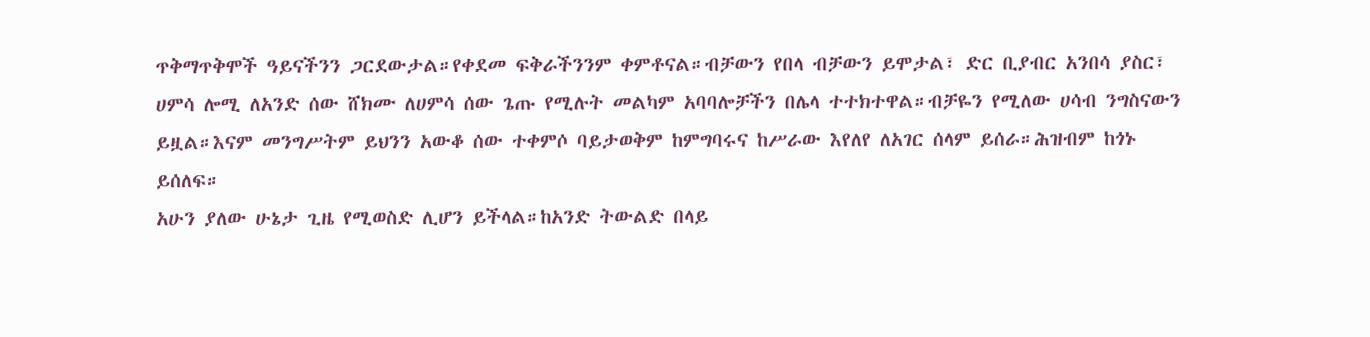ጥቅማጥቅሞች ዓይናችንን ጋርደውታል።የቀደመ ፍቅራችንንም ቀምቶናል።ብቻውን የበላ ብቻውን ይሞታል፣ ድር ቢያብር አንበሳ ያስር፣ ሀምሳ ሎሚ ለአንድ ሰው ሸክሙ ለሀምሳ ሰው ጌጡ የሚሉት መልካም አባባሎቻችን በሌላ ተተክተዋል።ብቻዬን የሚለው ሀሳብ ንግስናውን ይዟል።እናም መንግሥትም ይህንን አውቆ ሰው ተቀምሶ ባይታወቅም ከምግባሩና ከሥራው እየለየ ለአገር ሰላም ይሰራ።ሕዝብም ከጎኑ ይሰለፍ።
አሁን ያለው ሁኔታ ጊዜ የሚወስድ ሊሆን ይችላል።ከአንድ ትውልድ በላይ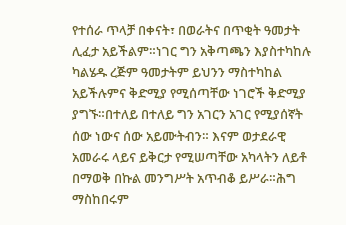የተሰራ ጥላቻ በቀናት፣ በወራትና በጥቂት ዓመታት ሊፈታ አይችልም።ነገር ግን አቅጣጫን እያስተካከሉ ካልሄዱ ረጅም ዓመታትም ይህንን ማስተካከል አይችሉምና ቅድሚያ የሚሰጣቸው ነገሮች ቅድሚያ ያግኙ።በተለይ በተለይ ግን አገርን አገር የሚያሰኛት ሰው ነውና ሰው አይሙትብን። እናም ወታደራዊ አመራሩ ላይና ይቅርታ የሚሠጣቸው አካላትን ለይቶ በማወቅ በኩል መንግሥት አጥብቆ ይሥራ።ሕግ ማስከበሩም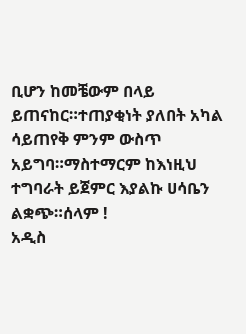ቢሆን ከመቼውም በላይ ይጠናከር።ተጠያቂነት ያለበት አካል ሳይጠየቅ ምንም ውስጥ አይግባ።ማስተማርም ከእነዚህ ተግባራት ይጀምር እያልኩ ሀሳቤን ልቋጭ።ሰላም !
አዲስ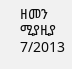ዘመን ሚያዚያ 7/2013